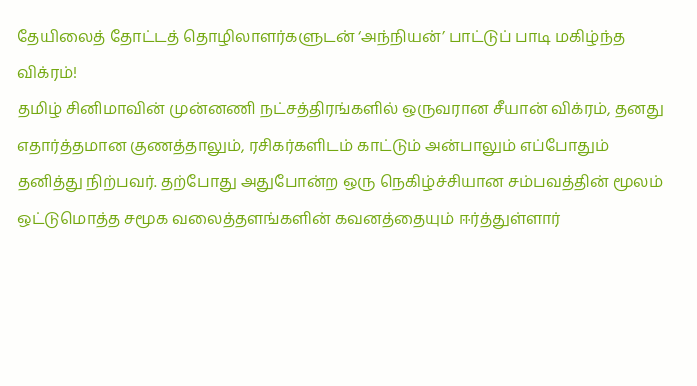தேயிலைத் தோட்டத் தொழிலாளர்களுடன் ‘அந்நியன்’ பாட்டுப் பாடி மகிழ்ந்த விக்ரம்!
தமிழ் சினிமாவின் முன்னணி நட்சத்திரங்களில் ஒருவரான சீயான் விக்ரம், தனது எதார்த்தமான குணத்தாலும், ரசிகர்களிடம் காட்டும் அன்பாலும் எப்போதும் தனித்து நிற்பவர். தற்போது அதுபோன்ற ஒரு நெகிழ்ச்சியான சம்பவத்தின் மூலம் ஒட்டுமொத்த சமூக வலைத்தளங்களின் கவனத்தையும் ஈர்த்துள்ளார்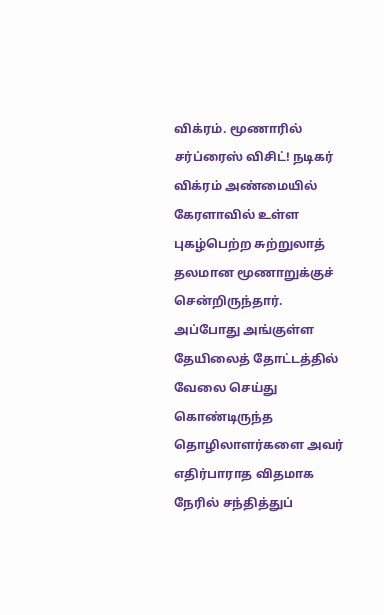விக்ரம். மூணாரில் சர்ப்ரைஸ் விசிட்! நடிகர் விக்ரம் அண்மையில் கேரளாவில் உள்ள புகழ்பெற்ற சுற்றுலாத் தலமான மூணாறுக்குச் சென்றிருந்தார். அப்போது அங்குள்ள தேயிலைத் தோட்டத்தில் வேலை செய்து கொண்டிருந்த தொழிலாளர்களை அவர் எதிர்பாராத விதமாக நேரில் சந்தித்துப்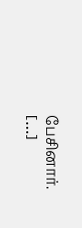பேசினார். […]